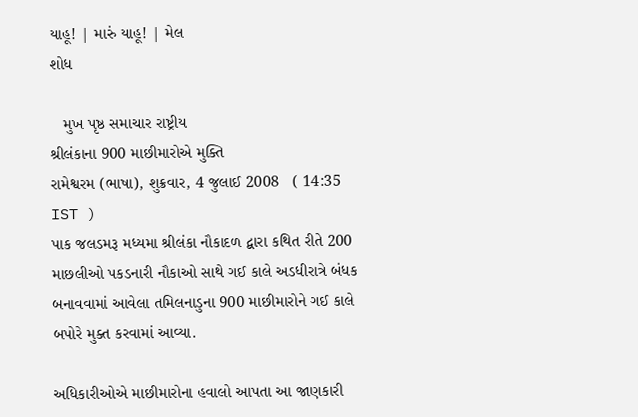યાહૂ! | મારું યાહૂ! | મેલ
શોધ

   મુખ પૃષ્ઠ સમાચાર રાષ્ટ્રીય
શ્રીલંકાના 900 માછીમારોએ મુક્તિ
રામેશ્વરમ (ભાષા), શુક્રવાર, 4 જુલાઈ 2008   ( 14:35 IST )
પાક જલડમરૂ મધ્યમા શ્રીલંકા નૌકાદળ દ્બારા કથિત રીતે 200 માછલીઓ પકડનારી નૌકાઓ સાથે ગઈ કાલે અડધીરાત્રે બંધક બનાવવામાં આવેલા તમિલનાડુના 900 માછીમારોને ગઈ કાલે બપોરે મુક્ત કરવામાં આવ્યા.

અધિકારીઓએ માછીમારોના હવાલો આપતા આ જાણકારી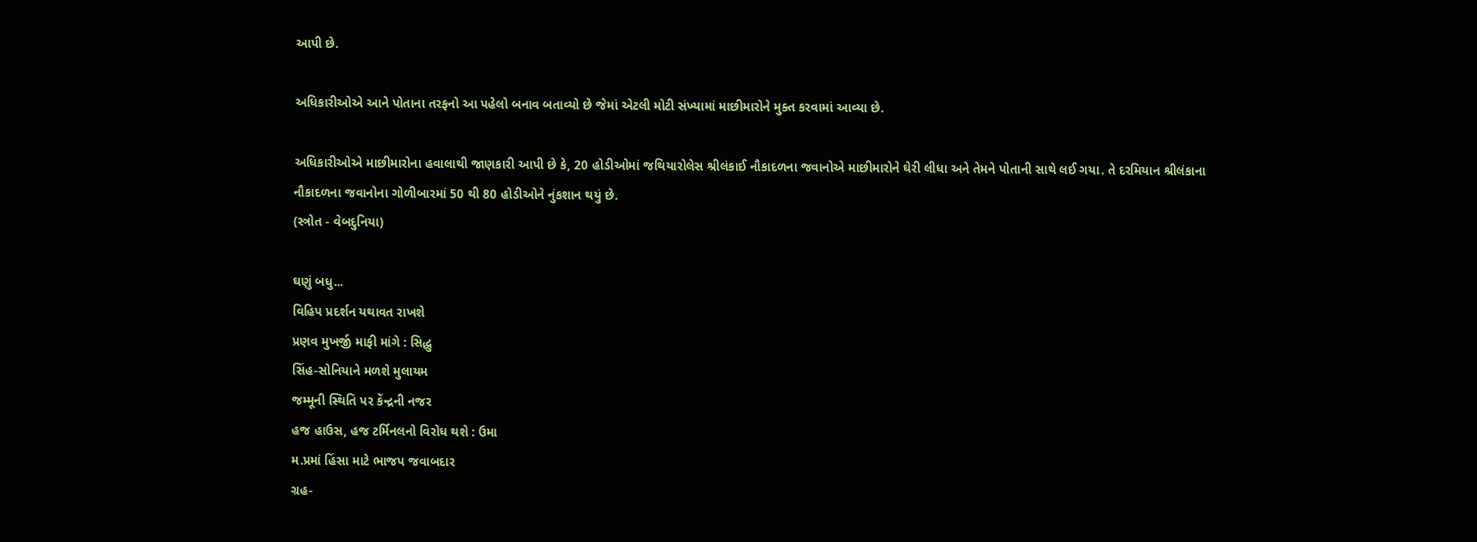આપી છે.

અધિકારીઓએ આને પોતાના તરફનો આ પહેલો બનાવ બતાવ્યો છે જેમાં એટલી મોટી સંખ્યામાં માછીમારોને મુક્ત કરવામાં આવ્યા છે.

અધિકારીઓએ માછીમારોના હવાલાથી જાણકારી આપી છે કે, 20 હોડીઓમાં જથિયારોલેસ શ્રીલંકાઈ નૌકાદળના જવાનોએ માછીમારોને ઘેરી લીધા અને તેમને પોતાની સાથે લઈ ગયા. તે દરમિયાન શ્રીલંકાના નૌકાદળના જવાનોના ગોળીબારમાં 50 થી 80 હોડીઓને નુંકશાન થયું છે.
(સ્ત્રોત - વેબદુનિયા)

ઘણું બધુ...
વિહિપ પ્રદર્શન યથાવત રાખશે
પ્રણવ મુખર્જી માફી માંગે : સિદ્ધુ
સિંહ-સોનિયાને મળશે મુલાયમ
જમ્મૂની સ્થિતિ પર કેંન્દ્રની નજર
હજ હાઉસ, હજ ટર્મિનલનો વિરોધ થશે : ઉમા
મ.પ્રમાં હિંસા માટે ભાજપ જવાબદાર
ગ્રહ-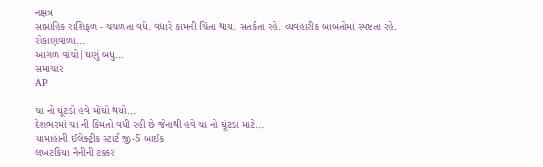નક્ષત્ર
સાપ્તાહિક રાશિફળ - ચચળતા વધે. વધારે કામની ચિંતા થાય. સતર્કતા રહે. વ્યવહારીક બાબતોમાં સ્પષ્ટતા રહે. રોકાણવાળા...
આગળ વાંચો|ઘણું બધુ...
સમાચાર
AP

ચા નો ઘૂંટડો હવે મોંઘો થયો...
દેશભરમાં ચા ની કિમતો વધી રહી છે જેનાથી હવે ચા નો ઘૂંટડા માટે...
યામાહાની ઈલેક્ટ્રીક સ્ટાર્ટ જી-5 બાઈક
લખટકિયા નૈનીની ટક્કર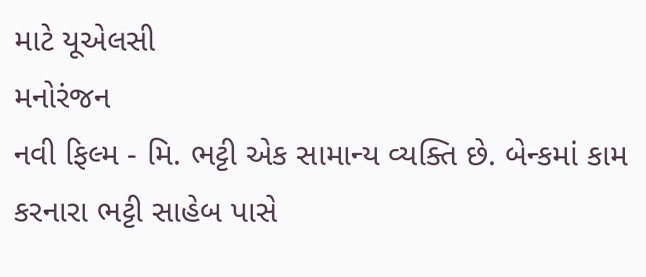માટે યૂએલસી
મનોરંજન
નવી ફિલ્મ - મિ. ભટ્ટી એક સામાન્ય વ્યક્તિ છે. બેન્કમાં કામ કરનારા ભટ્ટી સાહેબ પાસે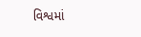વિશ્વમાં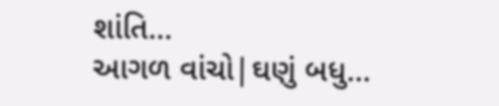શાંતિ...
આગળ વાંચો|ઘણું બધુ...